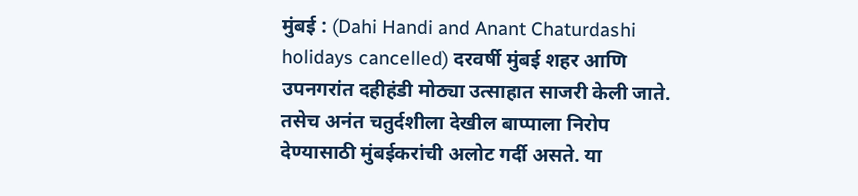मुंबई : (Dahi Handi and Anant Chaturdashi holidays cancelled) दरवर्षी मुंबई शहर आणि उपनगरांत दहीहंडी मोठ्या उत्साहात साजरी केली जाते. तसेच अनंत चतुर्दशीला देखील बाप्पाला निरोप देण्यासाठी मुंबईकरांची अलोट गर्दी असते. या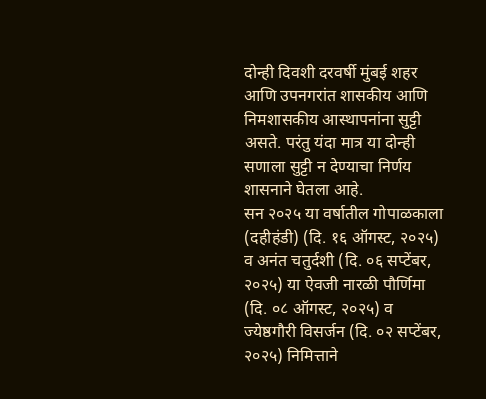दोन्ही दिवशी दरवर्षी मुंबई शहर आणि उपनगरांत शासकीय आणि निमशासकीय आस्थापनांना सुट्टी असते. परंतु यंदा मात्र या दोन्ही सणाला सुट्टी न देण्याचा निर्णय शासनाने घेतला आहे.
सन २०२५ या वर्षातील गोपाळकाला (दहीहंडी) (दि. १६ ऑगस्ट, २०२५) व अनंत चतुर्दशी (दि. ०६ सप्टेंबर, २०२५) या ऐवजी नारळी पौर्णिमा (दि. ०८ ऑगस्ट, २०२५) व ज्येष्ठगौरी विसर्जन (दि. ०२ सप्टेंबर, २०२५) निमित्ताने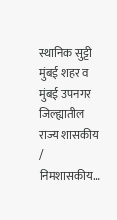स्थानिक सुट्टी मुंबई शहर व मुंबई उपनगर जिल्ह्यातील राज्य शासकीय / निमशासकीय…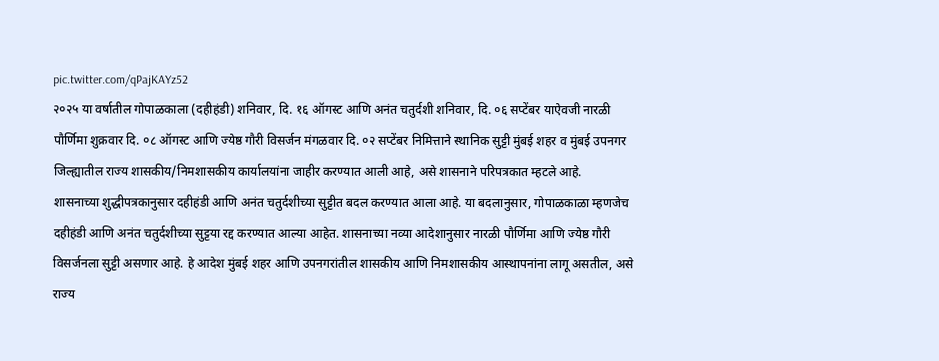pic.twitter.com/qPajKAYz52
२०२५ या वर्षातील गोपाळकाला (दहीहंडी) शनिवार, दि. १६ ऑगस्ट आणि अनंत चतुर्दशी शनिवार, दि. ०६ सप्टेंबर याऐवजी नारळी पौर्णिमा शुक्रवार दि. ०८ ऑगस्ट आणि ज्येष्ठ गौरी विसर्जन मंगळवार दि. ०२ सप्टेंबर निमित्ताने स्थानिक सुट्टी मुंबई शहर व मुंबई उपनगर जिल्ह्यातील राज्य शासकीय/निमशासकीय कार्यालयांना जाहीर करण्यात आली आहे, असे शासनाने परिपत्रकात म्हटले आहे.
शासनाच्या शुद्धीपत्रकानुसार दहीहंडी आणि अनंत चतुर्दशीच्या सुट्टीत बदल करण्यात आला आहे. या बदलानुसार, गोपाळकाळा म्हणजेच दहीहंडी आणि अनंत चतुर्दशीच्या सुट्टया रद्द करण्यात आल्या आहेत. शासनाच्या नव्या आदेशानुसार नारळी पौर्णिमा आणि ज्येष्ठ गौरी विसर्जनला सुट्टी असणार आहे. हे आदेश मुंबई शहर आणि उपनगरांतील शासकीय आणि निमशासकीय आस्थापनांना लागू असतील, असे राज्य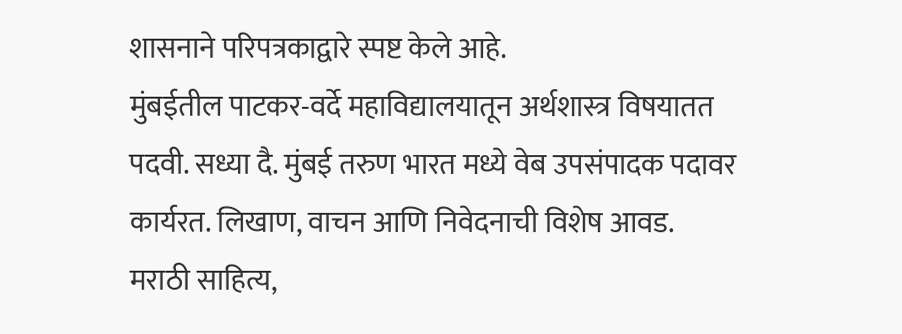शासनाने परिपत्रकाद्वारे स्पष्ट केले आहे.
मुंबईतील पाटकर-वर्दे महाविद्यालयातून अर्थशास्त्र विषयातत पदवी. सध्या दै. मुंबई तरुण भारत मध्ये वेब उपसंपादक पदावर कार्यरत. लिखाण, वाचन आणि निवेदनाची विशेष आवड. मराठी साहित्य,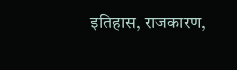इतिहास, राजकारण,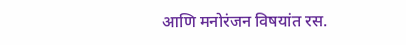आणि मनोरंजन विषयांत रस.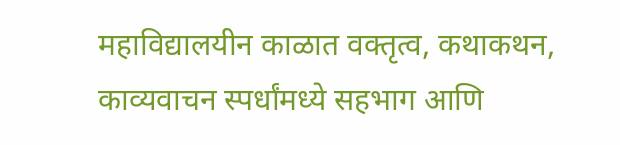महाविद्यालयीन काळात वक्तृत्व, कथाकथन, काव्यवाचन स्पर्धांमध्ये सहभाग आणि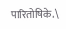पारितोषिके.\